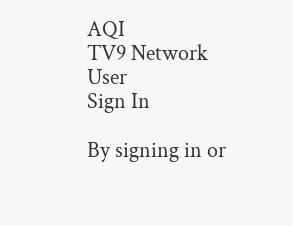AQI
TV9 Network
User
Sign In

By signing in or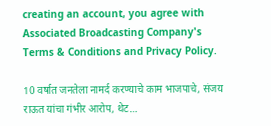creating an account, you agree with Associated Broadcasting Company's Terms & Conditions and Privacy Policy.

10 वर्षात जनतेला नामर्द करण्याचे काम भाजपाचे, संजय राऊत यांचा गंभीर आरोप, थेट…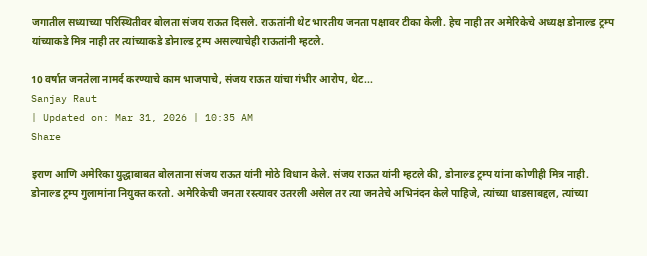जगातील सध्याच्या परिस्थितीवर बोलता संजय राऊत दिसले. राऊतांनी थेट भारतीय जनता पक्षावर टीका केली. हेच नाही तर अमेरिकेचे अध्यक्ष डोनाल्ड ट्रम्प यांच्याकडे मित्र नाही तर त्यांच्याकडे डोनाल्ड ट्रम्प असल्याचेही राऊतांनी म्हटले.

10 वर्षात जनतेला नामर्द करण्याचे काम भाजपाचे, संजय राऊत यांचा गंभीर आरोप, थेट...
Sanjay Raut
| Updated on: Mar 31, 2026 | 10:35 AM
Share

इराण आणि अमेरिका युद्धाबाबत बोलताना संजय राऊत यांनी मोठे विधान केले. संजय राऊत यांनी म्हटले की, डोनाल्ड ट्रम्प यांना कोणीही मित्र नाही. डोनाल्ड ट्रम्प गुलामांना नियुक्त करतो. अमेरिकेची जनता रस्त्यावर उतरली असेल तर त्या जनतेचे अभिनंदन केले पाहिजे, त्यांच्या धाडसाबद्दल, त्यांच्या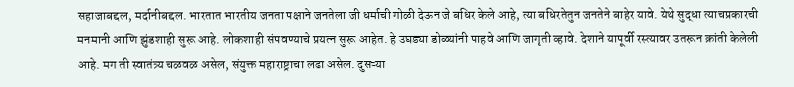सहाजाबद्दल, मर्दानीबद्दल. भारतात भारतीय जनता पक्षाने जनतेला जी धर्माची गोळी देऊन जे बधिर केले आहे, त्या बधिरतेतुन जनतेने बाहेर यावे. येथे सुद्धा त्याचप्रकारची मनमानी आणि झुंडशाही सुरू आहे. लोकशाही संपवण्याचे प्रयत्न सुरू आहेत. हे उघड्या डोळ्यांनी पाहवे आणि जागृती व्हावे. देशाने यापूर्वी रस्त्यावर उतरून क्रांती केलेली आहे. मग ती स्वातंत्र्य चळवळ असेल, संयुक्त महाराष्ट्राचा लढा असेल. दुसऱ्या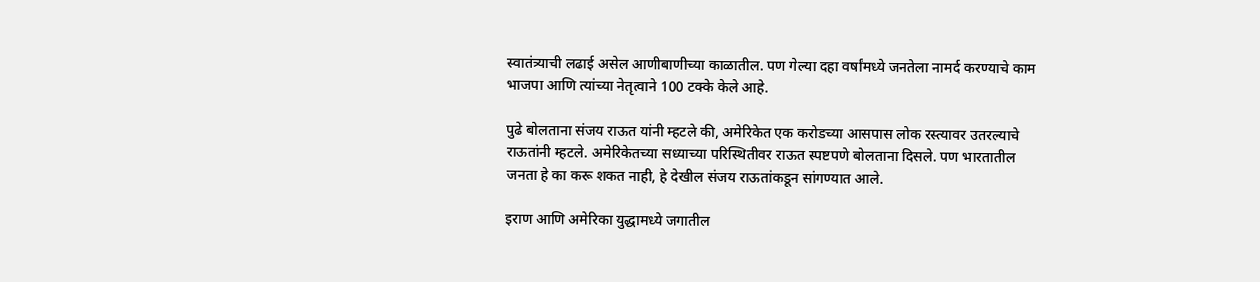स्वातंत्र्याची लढाई असेल आणीबाणीच्या काळातील. पण गेल्या दहा वर्षांमध्ये जनतेला नामर्द करण्याचे काम भाजपा आणि त्यांच्या नेतृत्वाने 100 टक्के केले आहे.

पुढे बोलताना संजय राऊत यांनी म्हटले की, अमेरिकेत एक करोडच्या आसपास लोक रस्त्यावर उतरल्याचे राऊतांनी म्हटले. अमेरिकेतच्या सध्याच्या परिस्थितीवर राऊत स्पष्टपणे बोलताना दिसले. पण भारतातील जनता हे का करू शकत नाही, हे देखील संजय राऊतांकडून सांगण्यात आले.

इराण आणि अमेरिका युद्धामध्ये जगातील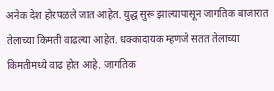अनेक देश होरपळले जात आहेत. युद्ध सुरू झाल्यापासून जागतिक बाजारात तेलाच्या किमती वाढल्या आहेत. धक्कादायक म्हणजे सतत तेलाच्या किमतीमध्ये वाढ होत आहे. जागतिक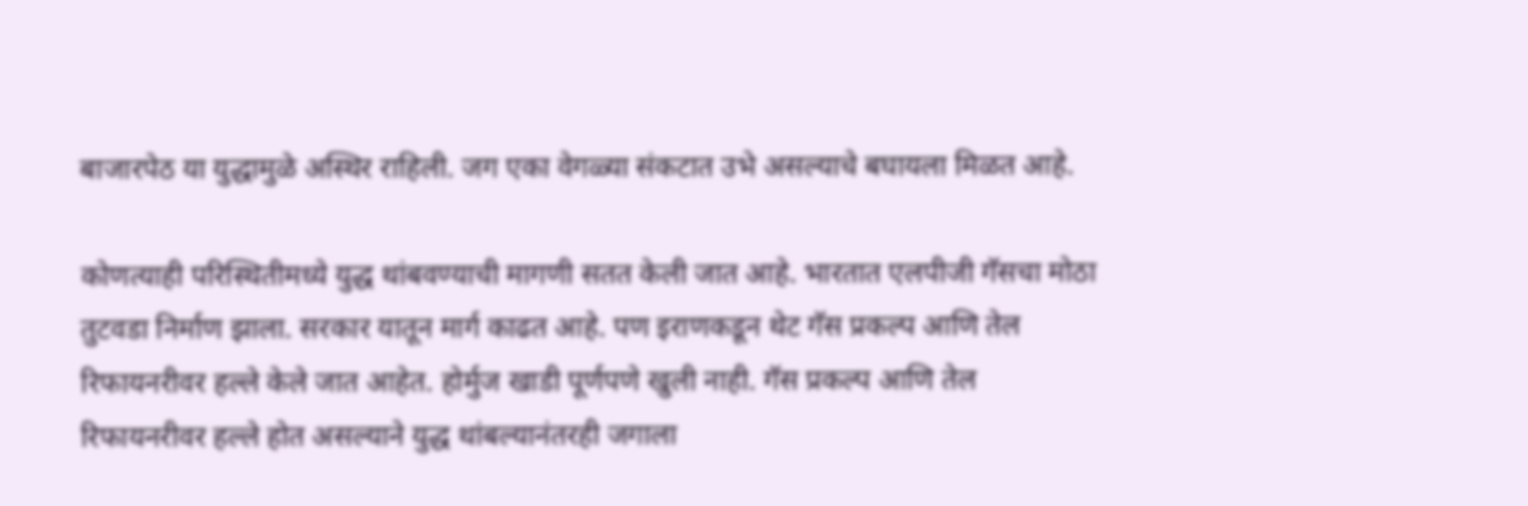बाजारपेठ या युद्धामुळे अस्थिर राहिली. जग एका वेगळ्या संकटात उभे असल्याचे बघायला मिळत आहे.

कोणत्याही परिस्थितीमध्ये युद्ध थांबवण्याची मागणी सतत केली जात आहे. भारतात एलपीजी गॅसचा मोठा तुटवडा निर्माण झाला. सरकार यातून मार्ग काढत आहे. पण इराणकडून थेट गॅस प्रकल्प आणि तेल रिफायनरीवर हल्ले केले जात आहेत. होर्मुज खाडी पूर्णपणे खुली नाही. गॅस प्रकल्प आणि तेल रिफायनरीवर हल्ले होत असल्याने युद्ध थांबल्यानंतरही जगाला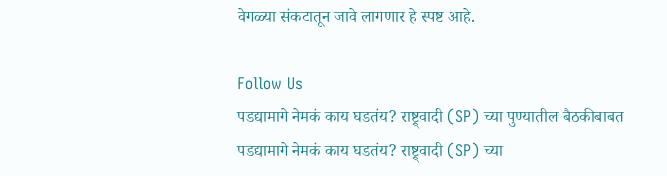वेगळ्या संकटातून जावे लागणार हे स्पष्ट आहे.

Follow Us
पडद्यामागे नेमकं काय घडतंय? राष्ट्र्वादी (SP) च्या पुण्यातील बैठकीबाबत
पडद्यामागे नेमकं काय घडतंय? राष्ट्र्वादी (SP) च्या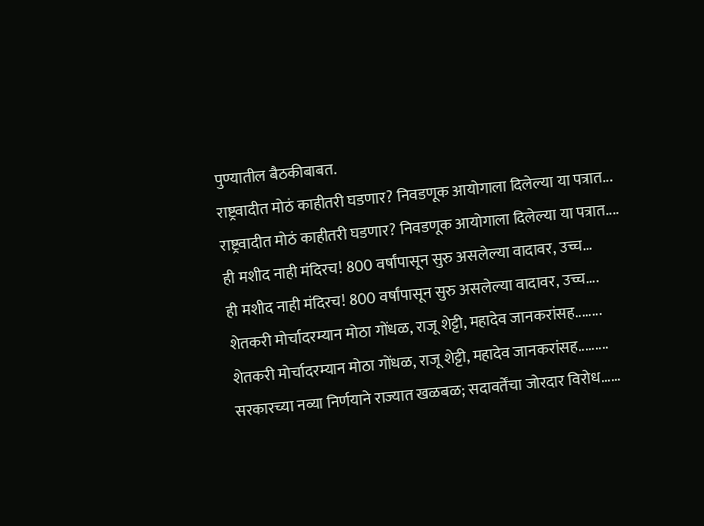पुण्यातील बैठकीबाबत.
राष्ट्रवादीत मोठं काहीतरी घडणार? निवडणूक आयोगाला दिलेल्या या पत्रात...
राष्ट्रवादीत मोठं काहीतरी घडणार? निवडणूक आयोगाला दिलेल्या या पत्रात....
ही मशीद नाही मंदिरच! 800 वर्षांपासून सुरु असलेल्या वादावर, उच्च...
ही मशीद नाही मंदिरच! 800 वर्षांपासून सुरु असलेल्या वादावर, उच्च....
शेतकरी मोर्चादरम्यान मोठा गोंधळ, राजू शेट्टी, महादेव जानकरांसह........
शेतकरी मोर्चादरम्यान मोठा गोंधळ, राजू शेट्टी, महादेव जानकरांसह.........
सरकारच्या नव्या निर्णयाने राज्यात खळबळ; सदावर्तेंचा जोरदार विरोध......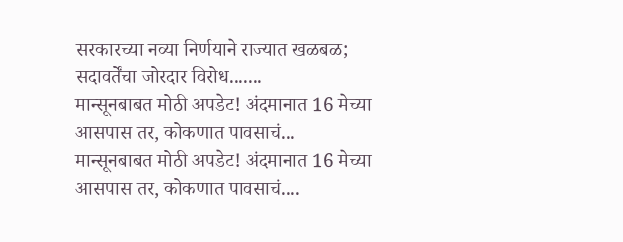सरकारच्या नव्या निर्णयाने राज्यात खळबळ; सदावर्तेंचा जोरदार विरोध.......
मान्सूनबाबत मोठी अपडेट! अंदमानात 16 मेच्या आसपास तर, कोकणात पावसाचं...
मान्सूनबाबत मोठी अपडेट! अंदमानात 16 मेच्या आसपास तर, कोकणात पावसाचं....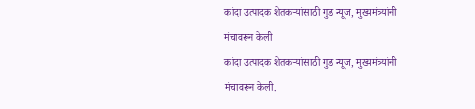कांदा उत्पादक शेतकऱ्यांसाठी गुड न्यूज, मुख्यमंत्र्यांनी मंचावरून केली
कांदा उत्पादक शेतकऱ्यांसाठी गुड न्यूज, मुख्यमंत्र्यांनी मंचावरून केली.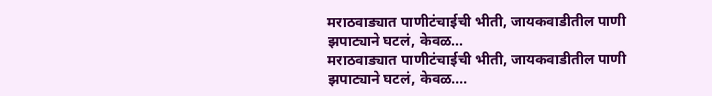मराठवाड्यात पाणीटंचाईची भीती, जायकवाडीतील पाणी झपाट्याने घटलं, केवळ...
मराठवाड्यात पाणीटंचाईची भीती, जायकवाडीतील पाणी झपाट्याने घटलं, केवळ....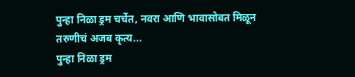पुन्हा निळा ड्रम चर्चेत, नवरा आणि भावासोबत मिळून तरुणीचं अजब कृत्य...
पुन्हा निळा ड्रम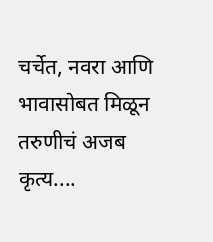चर्चेत, नवरा आणि भावासोबत मिळून तरुणीचं अजब कृत्य....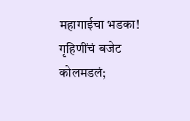महागाईचा भडका! गृहिणींचं बजेट कोलमडलं;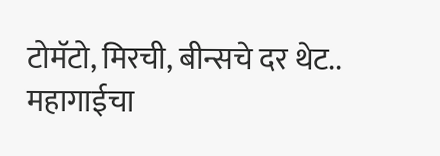टोमॅटो, मिरची, बीन्सचे दर थेट..
महागाईचा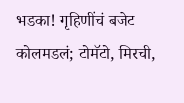भडका! गृहिणींचं बजेट कोलमडलं; टोमॅटो, मिरची,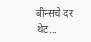बीन्सचे दर थेट...